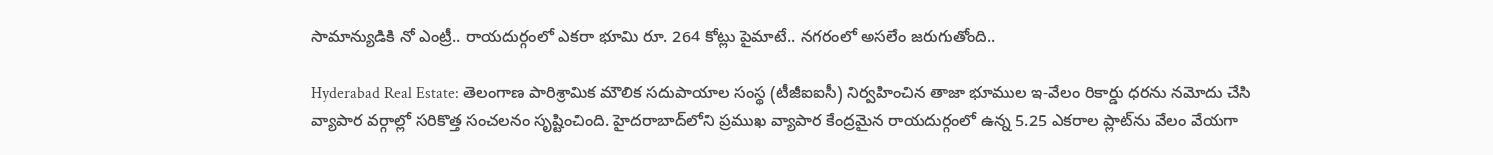సామాన్యుడికి నో ఎంట్రీ.. రాయదుర్గంలో ఎకరా భూమి రూ. 264 కోట్లు పైమాటే.. నగరంలో అసలేం జరుగుతోంది..

Hyderabad Real Estate: తెలంగాణ పారిశ్రామిక మౌలిక సదుపాయాల సంస్థ (టీజీఐఐసీ) నిర్వహించిన తాజా భూముల ఇ-వేలం రికార్డు ధరను నమోదు చేసి వ్యాపార వర్గాల్లో సరికొత్త సంచలనం సృష్టించింది. హైదరాబాద్‌లోని ప్రముఖ వ్యాపార కేంద్రమైన రాయదుర్గంలో ఉన్న 5.25 ఎకరాల ప్లాట్‌ను వేలం వేయగా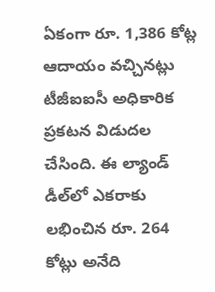ఏకంగా రూ. 1,386 కోట్ల ఆదాయం వచ్చినట్లు టీజీఐఐసీ అధికారిక ప్రకటన విడుదల చేసింది. ఈ ల్యాండ్ డీల్‌లో ఎకరాకు లభించిన రూ. 264 కోట్లు అనేది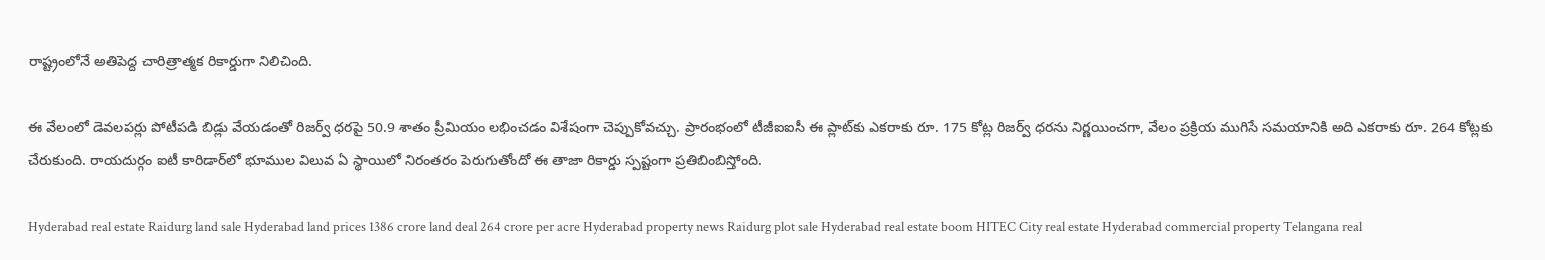రాష్ట్రంలోనే అతిపెద్ద చారిత్రాత్మక రికార్డుగా నిలిచింది.

ఈ వేలంలో డెవలపర్లు పోటీపడి బిడ్లు వేయడంతో రిజర్వ్ ధరపై 50.9 శాతం ప్రీమియం లభించడం విశేషంగా చెప్పుకోవచ్చు. ప్రారంభంలో టీజీఐఐసీ ఈ ప్లాట్‌కు ఎకరాకు రూ. 175 కోట్ల రిజర్వ్ ధరను నిర్ణయించగా, వేలం ప్రక్రియ ముగిసే సమయానికి అది ఎకరాకు రూ. 264 కోట్లకు చేరుకుంది. రాయదుర్గం ఐటీ కారిడార్‌లో భూముల విలువ ఏ స్థాయిలో నిరంతరం పెరుగుతోందో ఈ తాజా రికార్డు స్పష్టంగా ప్రతిబింబిస్తోంది.

Hyderabad real estate Raidurg land sale Hyderabad land prices 1386 crore land deal 264 crore per acre Hyderabad property news Raidurg plot sale Hyderabad real estate boom HITEC City real estate Hyderabad commercial property Telangana real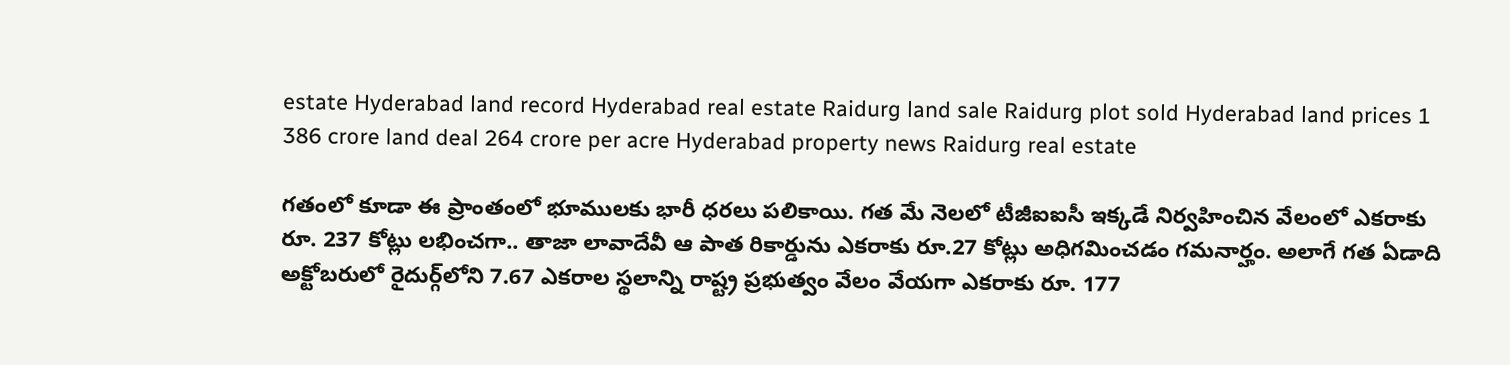estate Hyderabad land record Hyderabad real estate Raidurg land sale Raidurg plot sold Hyderabad land prices 1 386 crore land deal 264 crore per acre Hyderabad property news Raidurg real estate

గతంలో కూడా ఈ ప్రాంతంలో భూములకు భారీ ధరలు పలికాయి. గత మే నెలలో టీజీఐఐసీ ఇక్కడే నిర్వహించిన వేలంలో ఎకరాకు రూ. 237 కోట్లు లభించగా.. తాజా లావాదేవీ ఆ పాత రికార్డును ఎకరాకు రూ.27 కోట్లు అధిగమించడం గమనార్హం. అలాగే గత ఏడాది అక్టోబరులో రైదుర్గ్‌లోని 7.67 ఎకరాల స్థలాన్ని రాష్ట్ర ప్రభుత్వం వేలం వేయగా ఎకరాకు రూ. 177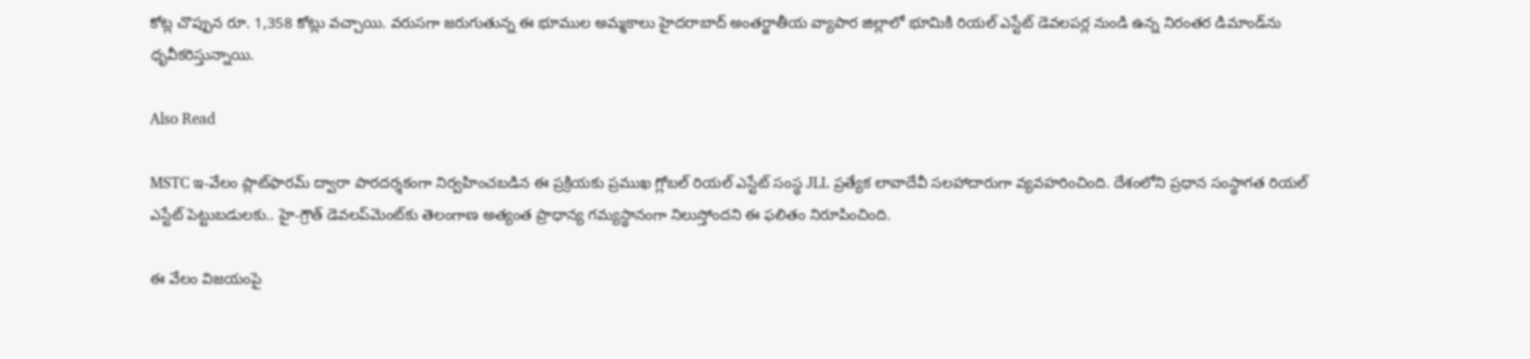కోట్ల చొప్పున రూ. 1,358 కోట్లు వచ్చాయి. వరుసగా జరుగుతున్న ఈ భూముల అమ్మకాలు హైదరాబాద్ అంతర్జాతీయ వ్యాపార జిల్లాలో భూమికి రియల్ ఎస్టేట్ డెవలపర్ల నుండి ఉన్న నిరంతర డిమాండ్‌ను ధృవీకరిస్తున్నాయి.

Also Read

MSTC ఇ-వేలం ప్లాట్‌ఫారమ్ ద్వారా పారదర్శకంగా నిర్వహించబడిన ఈ ప్రక్రియకు ప్రముఖ గ్లోబల్ రియల్ ఎస్టేట్ సంస్థ JLL ప్రత్యేక లావాదేవీ సలహాదారుగా వ్యవహరించింది. దేశంలోని ప్రధాన సంస్థాగత రియల్ ఎస్టేట్ పెట్టుబడులకు.. హై-గ్రౌత్ డెవలప్‌మెంట్‌కు తెలంగాణ అత్యంత ప్రాధాన్య గమ్యస్థానంగా నిలుస్తోందని ఈ ఫలితం నిరూపించింది.

ఈ వేలం విజయంపై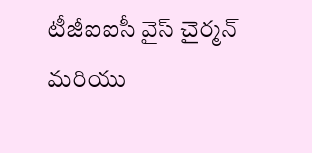టీజీఐఐసీ వైస్ చైర్మన్ మరియు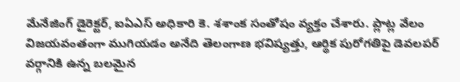మేనేజింగ్ డైరెక్టర్, ఐఏఎస్ అధికారి కె. శశాంక సంతోషం వ్యక్తం చేశారు. ప్లాట్ల వేలం విజయవంతంగా ముగియడం అనేది తెలంగాణ భవిష్యత్తు, ఆర్థిక పురోగతిపై డెవలపర్ వర్గానికి ఉన్న బలమైన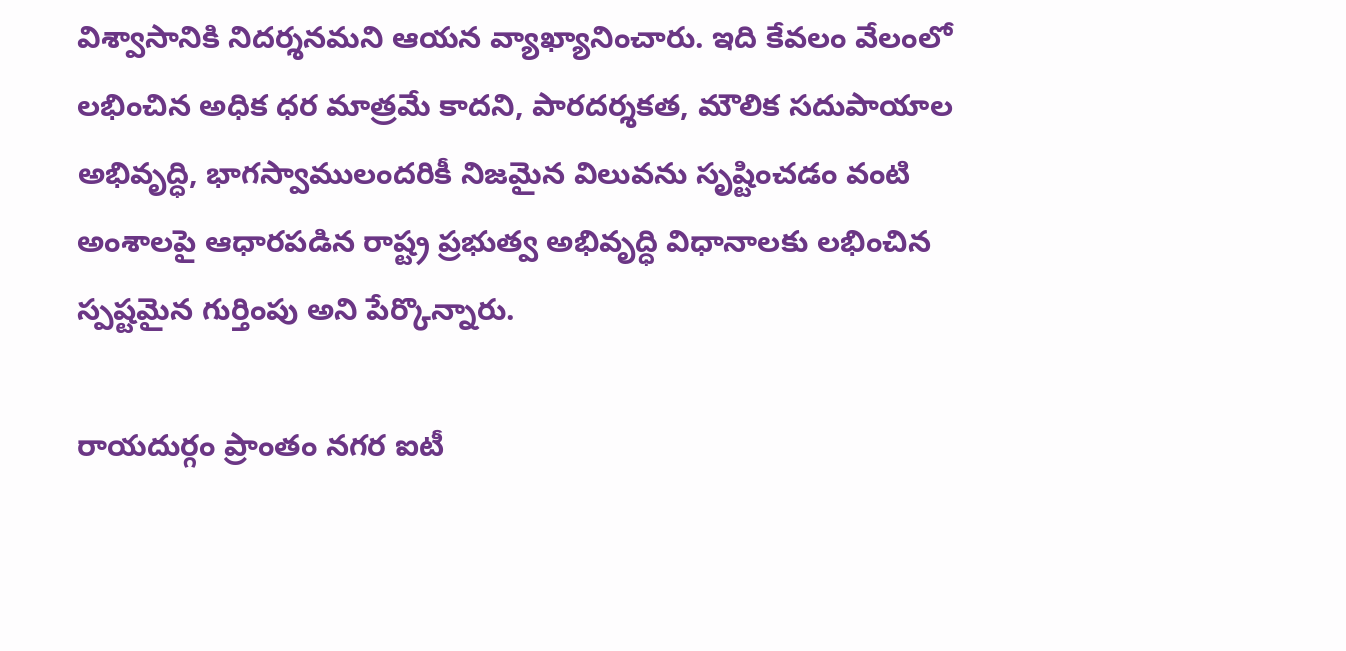విశ్వాసానికి నిదర్శనమని ఆయన వ్యాఖ్యానించారు. ఇది కేవలం వేలంలో లభించిన అధిక ధర మాత్రమే కాదని, పారదర్శకత, మౌలిక సదుపాయాల అభివృద్ధి, భాగస్వాములందరికీ నిజమైన విలువను సృష్టించడం వంటి అంశాలపై ఆధారపడిన రాష్ట్ర ప్రభుత్వ అభివృద్ధి విధానాలకు లభించిన స్పష్టమైన గుర్తింపు అని పేర్కొన్నారు.

రాయదుర్గం ప్రాంతం నగర ఐటీ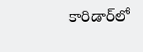కారిడార్‌లో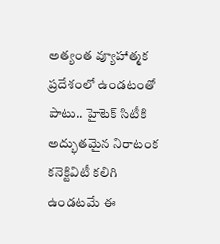అత్యంత వ్యూహాత్మక ప్రదేశంలో ఉండటంతో పాటు.. హైటెక్ సిటీకి అద్భుతమైన నిరాటంక కనెక్టివిటీ కలిగి ఉండటమే ఈ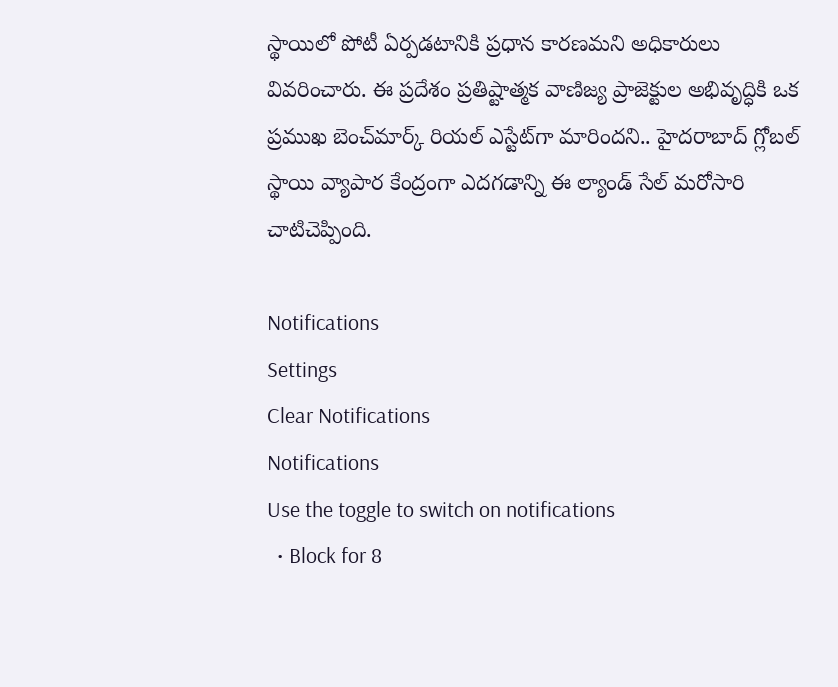స్థాయిలో పోటీ ఏర్పడటానికి ప్రధాన కారణమని అధికారులు వివరించారు. ఈ ప్రదేశం ప్రతిష్టాత్మక వాణిజ్య ప్రాజెక్టుల అభివృద్ధికి ఒక ప్రముఖ బెంచ్‌మార్క్ రియల్ ఎస్టేట్‌గా మారిందని.. హైదరాబాద్ గ్లోబల్ స్థాయి వ్యాపార కేంద్రంగా ఎదగడాన్ని ఈ ల్యాండ్ సేల్ మరోసారి చాటిచెప్పింది.

Notifications
Settings
Clear Notifications
Notifications
Use the toggle to switch on notifications
  • Block for 8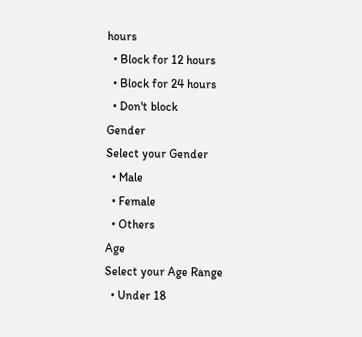hours
  • Block for 12 hours
  • Block for 24 hours
  • Don't block
Gender
Select your Gender
  • Male
  • Female
  • Others
Age
Select your Age Range
  • Under 18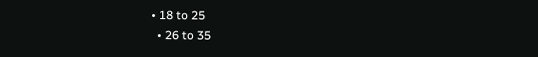• 18 to 25
  • 26 to 35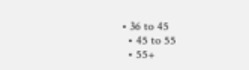• 36 to 45
  • 45 to 55
  • 55+